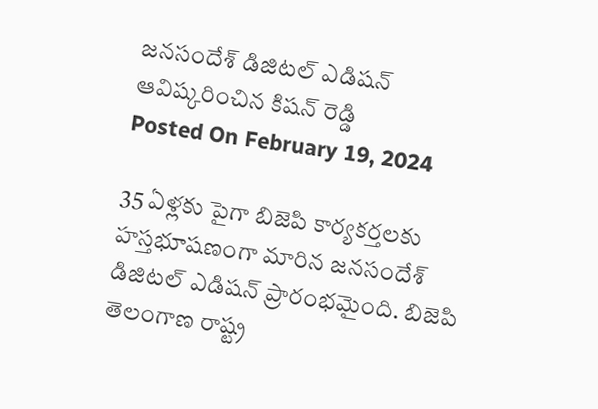జనసందేశ్ డిజిటల్ ఎడిషన్ ఆవిష్కరించిన కిషన్ రెడ్డి
Posted On February 19, 2024

35 ఏళ్లకు పైగా బిజెపి కార్యకర్తలకు హస్తభూషణంగా మారిన జనసందేశ్ డిజిటల్ ఎడిషన్ ప్రారంభమైంది. బిజెపి తెలంగాణ రాష్ట్ర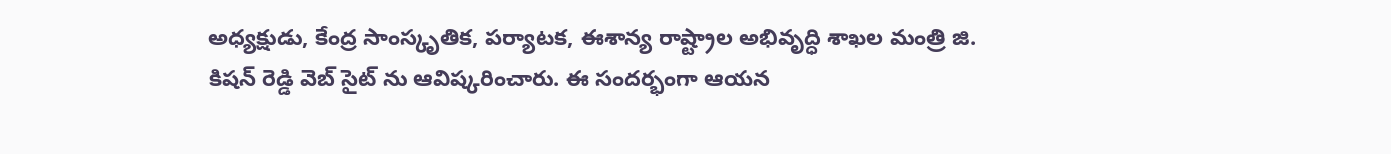అధ్యక్షుడు, కేంద్ర సాంస్కృతిక, పర్యాటక, ఈశాన్య రాష్ట్రాల అభివృద్ధి శాఖల మంత్రి జి. కిషన్ రెడ్డి వెబ్ సైట్ ను ఆవిష్కరించారు. ఈ సందర్భంగా ఆయన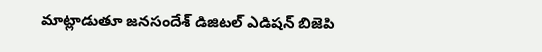మాట్లాడుతూ జనసందేశ్ డిజిటల్ ఎడిషన్ బిజెపి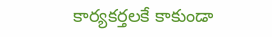కార్యకర్తలకే కాకుండా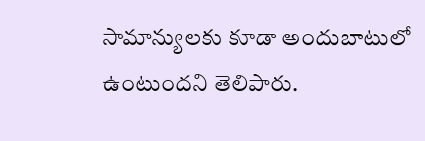సామాన్యులకు కూడా అందుబాటులో ఉంటుందని తెలిపారు.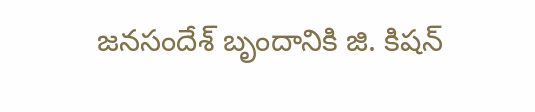జనసందేశ్ బృందానికి జి. కిషన్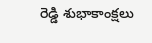రెడ్డి శుభాకాంక్షలు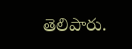తెలిపారు.